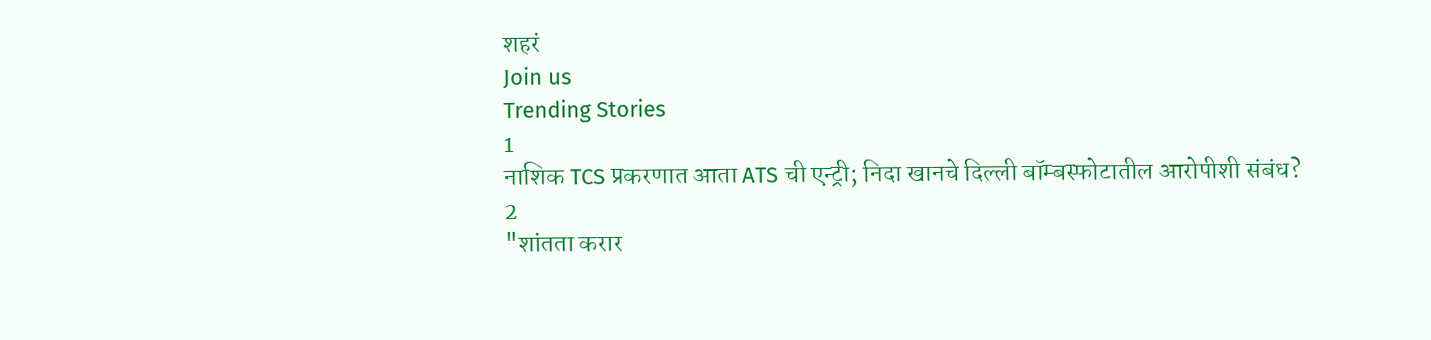शहरं
Join us
Trending Stories
1
नाशिक TCS प्रकरणात आता ATS ची एन्ट्री; निदा खानचे दिल्ली बॉम्बस्फोटातील आरोपीशी संबंध?
2
"शांतता करार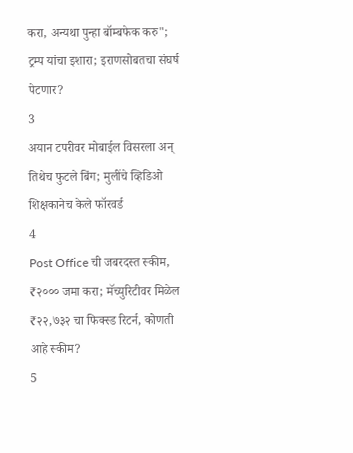करा, अन्यथा पुन्हा बॉम्बफेक करु"; ट्रम्प यांचा इशारा; इराणसोबतचा संघर्ष पेटणार?
3
अयान टपरीवर मोबाईल विसरला अन् तिथेच फुटले बिंग; मुलींचे व्हिडिओ शिक्षकानेच केले फॉरवर्ड
4
Post Office ची जबरदस्त स्कीम, ₹२००० जमा करा; मॅच्युरिटीवर मिळेल ₹२२,७३२ चा फिक्स्ड रिटर्न, कोणती आहे स्कीम?
5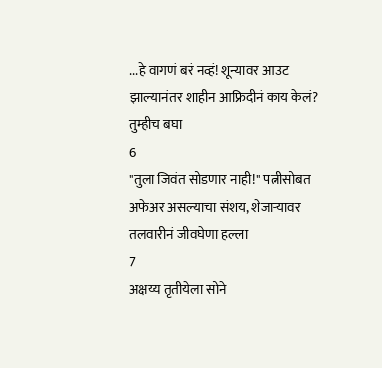...हे वागणं बरं नव्हं! शून्यावर आउट झाल्यानंतर शाहीन आफ्रिदीनं काय केलं? तुम्हीच बघा
6
"तुला जिवंत सोडणार नाही!" पत्नीसोबत अफेअर असल्याचा संशय, शेजाऱ्यावर तलवारीनं जीवघेणा हल्ला
7
अक्षय्य तृतीयेला सोने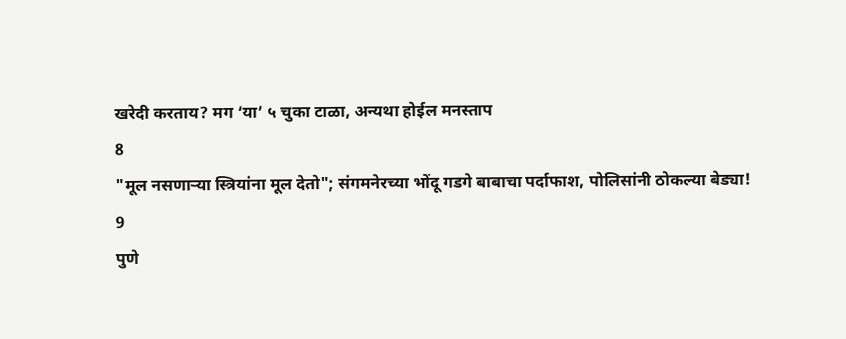खरेदी करताय? मग ‘या’ ५ चुका टाळा, अन्यथा होईल मनस्ताप
8
"मूल नसणाऱ्या स्त्रियांना मूल देतो"; संगमनेरच्या भोंदू गडगे बाबाचा पर्दाफाश, पोलिसांनी ठोकल्या बेड्या!
9
पुणे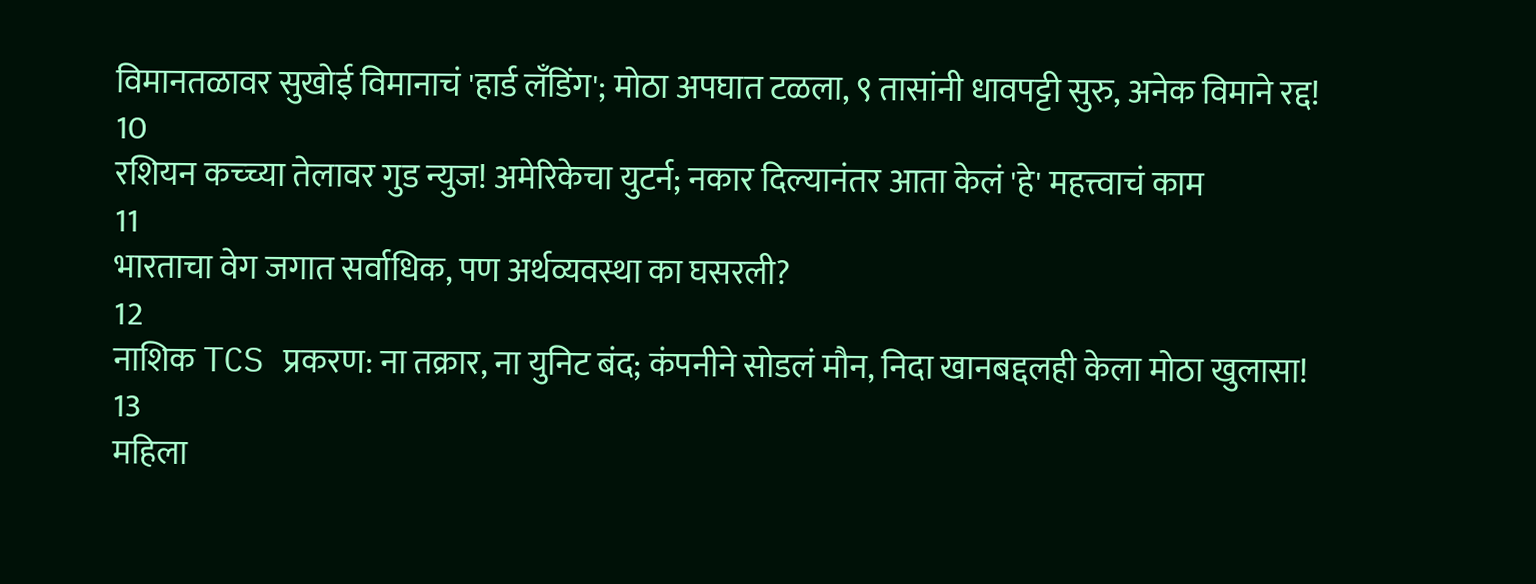विमानतळावर सुखोई विमानाचं 'हार्ड लँडिंग'; मोठा अपघात टळला, ९ तासांनी धावपट्टी सुरु, अनेक विमाने रद्द!
10
रशियन कच्च्या तेलावर गुड न्युज! अमेरिकेचा युटर्न; नकार दिल्यानंतर आता केलं 'हे' महत्त्वाचं काम
11
भारताचा वेग जगात सर्वाधिक, पण अर्थव्यवस्था का घसरली?
12
नाशिक TCS प्रकरण: ना तक्रार, ना युनिट बंद; कंपनीने सोडलं मौन, निदा खानबद्दलही केला मोठा खुलासा!
13
महिला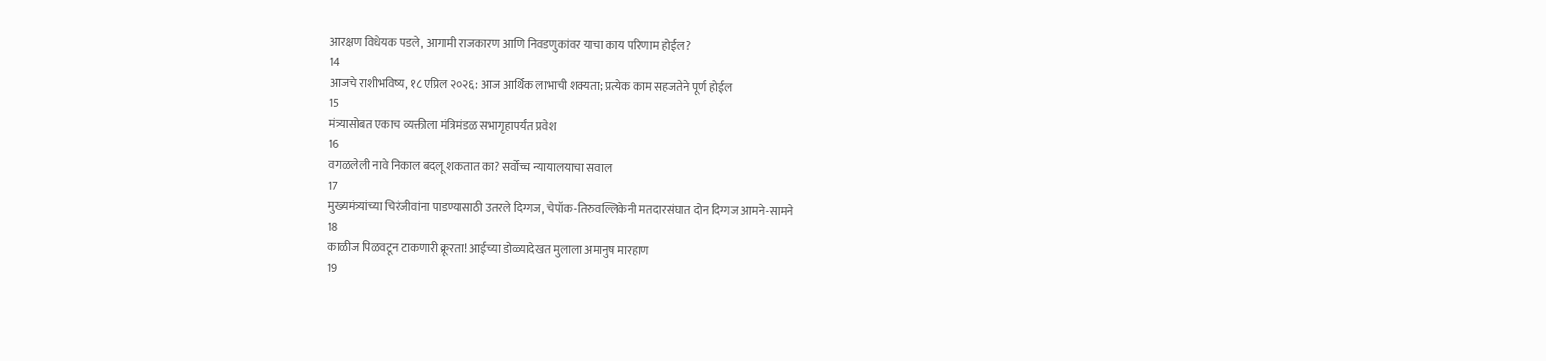आरक्षण विधेयक पडले, आगामी राजकारण आणि निवडणुकांवर याचा काय परिणाम होईल?
14
आजचे राशीभविष्य, १८ एप्रिल २०२६: आज आर्थिक लाभाची शक्यता; प्रत्येक काम सहजतेने पूर्ण होईल
15
मंत्र्यासोबत एकाच व्यक्तीला मंत्रिमंडळ सभागृहापर्यंत प्रवेश
16
वगळलेली नावे निकाल बदलू शकतात का? सर्वोच्च न्यायालयाचा सवाल
17
मुख्यमंत्र्यांच्या चिरंजीवांना पाडण्यासाठी उतरले दिग्गज, चेपॉक-तिरुवल्लिकेनी मतदारसंघात दोन दिग्गज आमने-सामने
18
काळीज पिळवटून टाकणारी क्रूरता! आईच्या डोळ्यादेखत मुलाला अमानुष मारहाण
19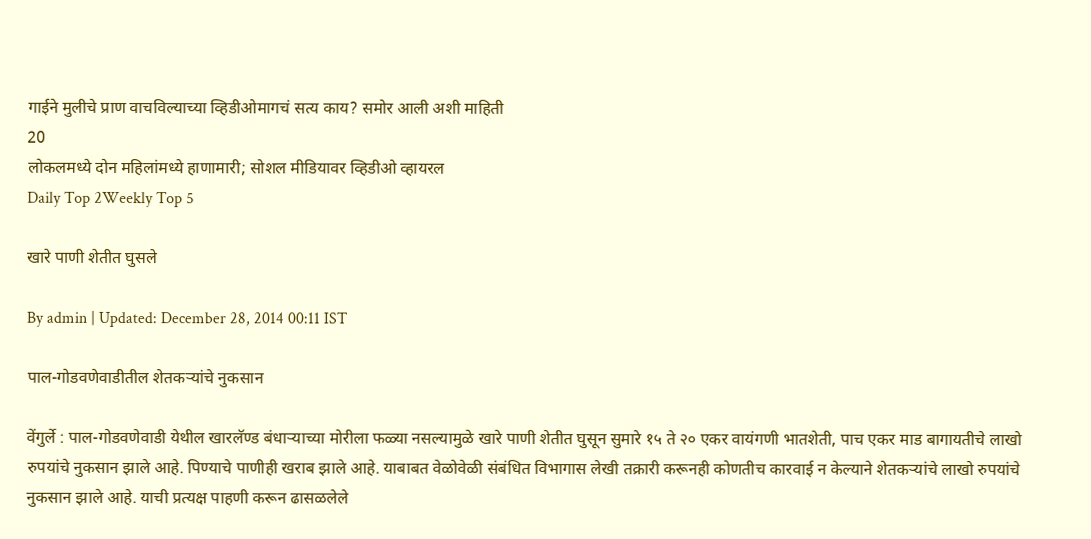गाईने मुलीचे प्राण वाचविल्याच्या व्हिडीओमागचं सत्य काय? समोर आली अशी माहिती
20
लोकलमध्ये दोन महिलांमध्ये हाणामारी; सोशल मीडियावर व्हिडीओ व्हायरल
Daily Top 2Weekly Top 5

खारे पाणी शेतीत घुसले

By admin | Updated: December 28, 2014 00:11 IST

पाल-गोडवणेवाडीतील शेतकऱ्यांचे नुकसान

वेंगुर्ले : पाल-गोडवणेवाडी येथील खारलॅण्ड बंधाऱ्याच्या मोरीला फळ्या नसल्यामुळे खारे पाणी शेतीत घुसून सुमारे १५ ते २० एकर वायंगणी भातशेती, पाच एकर माड बागायतीचे लाखो रुपयांचे नुकसान झाले आहे. पिण्याचे पाणीही खराब झाले आहे. याबाबत वेळोवेळी संबंधित विभागास लेखी तक्रारी करूनही कोणतीच कारवाई न केल्याने शेतकऱ्यांचे लाखो रुपयांचे नुकसान झाले आहे. याची प्रत्यक्ष पाहणी करून ढासळलेले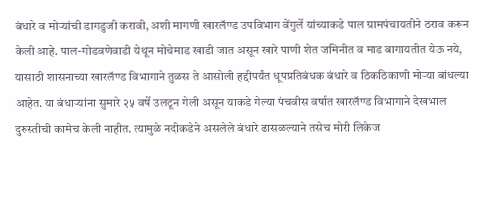बंधारे व मोऱ्यांची डागडुजी करावी, अशी मागणी खारलॅण्ड उपविभाग वेंगुर्ले यांच्याकडे पाल ग्रामपंचायतीने ठराव करून केली आहे. पाल-गोडवणेवाडी येथून मोचेमाड खाडी जात असून खारे पाणी शेत जमिनीत व माड बागायतीत येऊ नये, यासाठी शासनाच्या खारलॅण्ड विभागाने तुळस ते आसोली हद्दीपर्यंत धूपप्रतिबंधक बंधारे व ठिकठिकाणी मोऱ्या बांधल्या आहेत. या बंधाऱ्यांना सुमारे २५ वर्षे उलटून गेली असून याकडे गेल्या पंचवीस वर्षात खारलॅण्ड विभागाने देखभाल दुरुस्तीची कामेच केली नाहीत. त्यामुळे नदीकडेने असलेले बंधारे ढासळल्याने तसेच मोरी लिकेज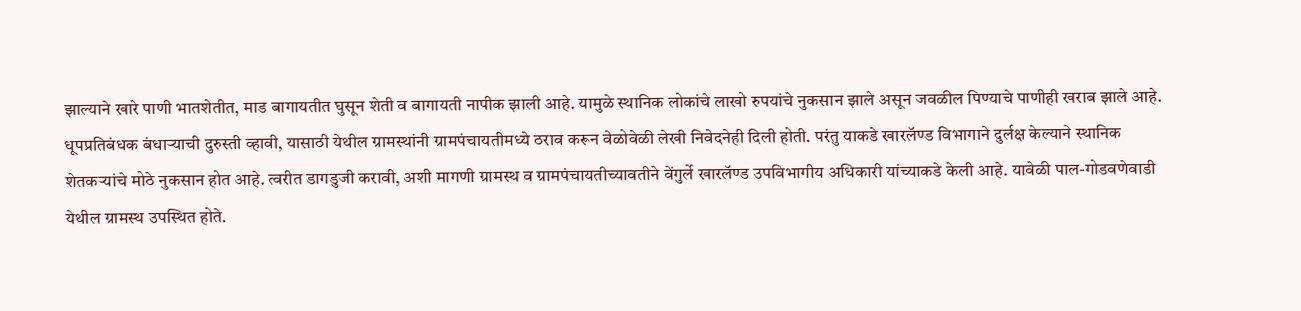झाल्याने खारे पाणी भातशेतीत, माड बागायतीत घुसून शेती व बागायती नापीक झाली आहे. यामुळे स्थानिक लोकांचे लाखो रुपयांचे नुकसान झाले असून जवळील पिण्याचे पाणीही खराब झाले आहे. धूपप्रतिबंधक बंधाऱ्याची दुरुस्ती व्हावी, यासाठी येथील ग्रामस्थांनी ग्रामपंचायतीमध्ये ठराव करून वेळोवेळी लेखी निवेदनेही दिली होती. परंतु याकडे खारलॅण्ड विभागाने दुर्लक्ष केल्याने स्थानिक शेतकऱ्यांचे मोठे नुकसान होत आहे. त्वरीत डागडुजी करावी, अशी मागणी ग्रामस्थ व ग्रामपंचायतीच्यावतीने वेंगुर्ले खारलॅण्ड उपविभागीय अधिकारी यांच्याकडे केली आहे. यावेळी पाल-गोडवणेवाडी येथील ग्रामस्थ उपस्थित होते.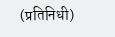(प्रतिनिधी)